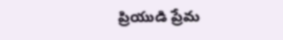ప్రియుడి ప్రేమ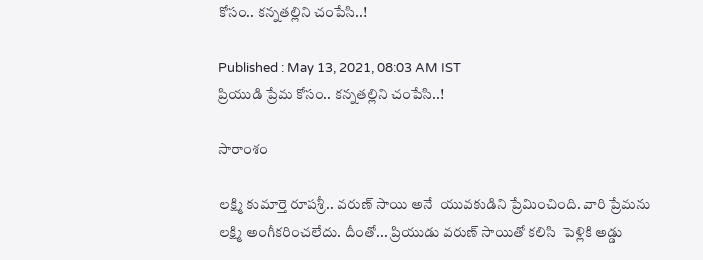కోసం.. కన్నతల్లిని చంపేసి..!

Published : May 13, 2021, 08:03 AM IST
ప్రియుడి ప్రేమ కోసం.. కన్నతల్లిని చంపేసి..!

సారాంశం

లక్ష్మి కుమార్తె రూపశ్రీ.. వరుణ్ సాయి అనే  యువకుడిని ప్రేమించింది. వారి ప్రేమను లక్ష్మి అంగీకరించలేదు. దీంతో... ప్రియుడు వరుణ్ సాయితో కలిసి  పెళ్లికి అడ్డు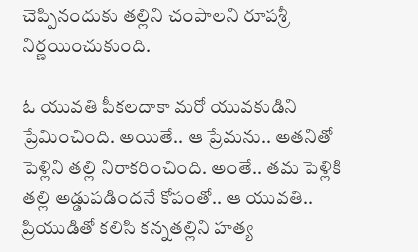చెప్పినందుకు తల్లిని చంపాలని రూపశ్రీ నిర్ణయించుకుంది.

ఓ యువతి పీకలదాకా మరో యువకుడిని ప్రేమించింది. అయితే.. ఆ ప్రేమను.. అతనితో పెళ్లిని తల్లి నిరాకరించింది. అంతే.. తమ పెళ్లికి తల్లి అడ్డుపడిందనే కోపంతో.. ఆ యువతి.. ప్రియుడితో కలిసి కన్నతల్లిని హత్య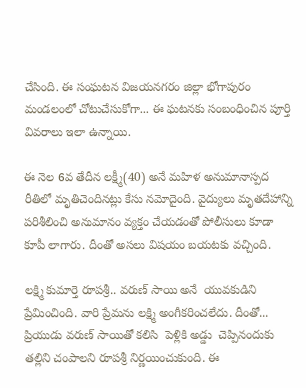చేసింది. ఈ సంఘటన విజయనగరం జిల్లా భోగాపురం మండలంలో చోటుచేసుకోగా... ఈ ఘటనకు సంబంధించిన పూర్తి వివరాలు ఇలా ఉన్నాయి.

ఈ నెల 6వ తేదీన లక్ష్మీ(40) అనే మహిళ అనుమానాస్పద రీతిలో మృతిచెందినట్లు కేసు నమోదైంది. వైద్యులు మృతదేహాన్ని పరిశీలించి అనుమానం వ్యక్తం చేయడంతో పోలీసులు కూడా కూపీ లాగారు. దీంతో అసలు విషయం బయటకు వచ్చింది.

లక్ష్మి కుమార్తె రూపశ్రీ.. వరుణ్ సాయి అనే  యువకుడిని ప్రేమించింది. వారి ప్రేమను లక్ష్మి అంగీకరించలేదు. దీంతో... ప్రియుడు వరుణ్ సాయితో కలిసి  పెళ్లికి అడ్డు  చెప్పినందుకు తల్లిని చంపాలని రూపశ్రీ నిర్ణయించుకుంది. ఈ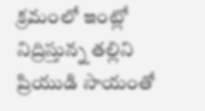క్రమంలో ఇంట్లో నిద్రిస్తున్న తల్లిని ప్రియుడి సాయంతో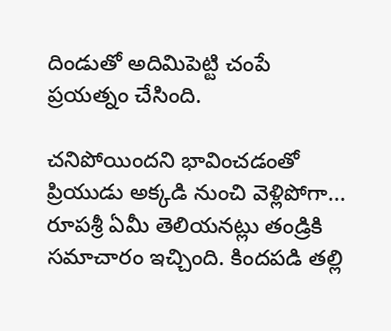దిండుతో అదిమిపెట్టి చంపే ప్రయత్నం చేసింది.

చనిపోయిందని భావించడంతో ప్రియుడు అక్కడి నుంచి వెళ్లిపోగా... రూపశ్రీ ఏమీ తెలియనట్లు తండ్రికి సమాచారం ఇచ్చింది. కిందపడి తల్లి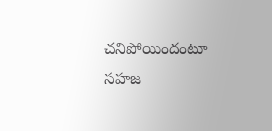చనిపోయిందంటూ సహజ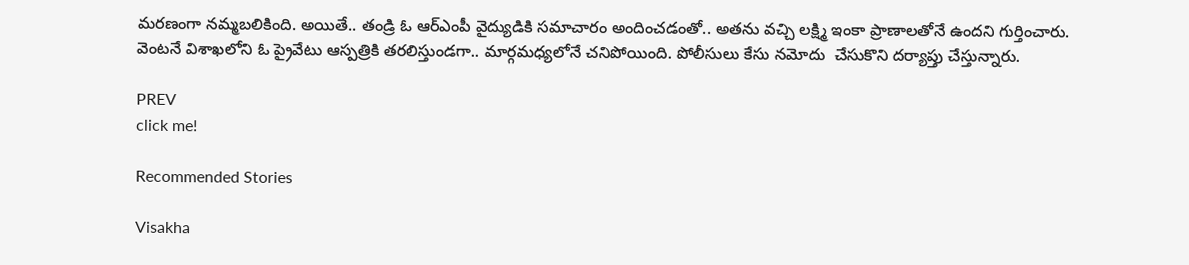మరణంగా నమ్మబలికింది. అయితే.. తండ్రి ఓ ఆర్ఎంపీ వైద్యుడికి సమాచారం అందించడంతో.. అతను వచ్చి లక్ష్మి ఇంకా ప్రాణాలతోనే ఉందని గుర్తించారు. వెంటనే విశాఖలోని ఓ ప్రైవేటు ఆస్పత్రికి తరలిస్తుండగా.. మార్గమధ్యలోనే చనిపోయింది. పోలీసులు కేసు నమోదు  చేసుకొని దర్యాప్తు చేస్తున్నారు.

PREV
click me!

Recommended Stories

Visakha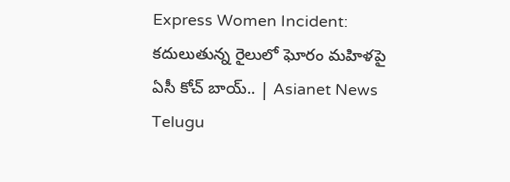Express Women Incident: కదులుతున్న రైలులో ఘోరం మహిళపై ఏసీ కోచ్‌ బాయ్.. | Asianet News Telugu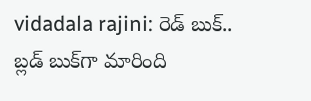vidadala rajini: రెడ్ బుక్.. బ్లడ్ బుక్‌గా మారింది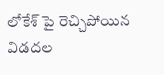లోకేశ్ పై రెచ్చిపోయిన విడదల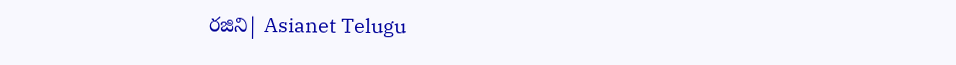రజిని| Asianet Telugu